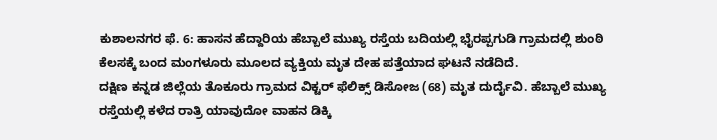ಕುಶಾಲನಗರ ಫೆ. 6: ಹಾಸನ ಹೆದ್ದಾರಿಯ ಹೆಬ್ಬಾಲೆ ಮುಖ್ಯ ರಸ್ತೆಯ ಬದಿಯಲ್ಲಿ ಭೈರಪ್ಪಗುಡಿ ಗ್ರಾಮದಲ್ಲಿ ಶುಂಠಿ ಕೆಲಸಕ್ಕೆ ಬಂದ ಮಂಗಳೂರು ಮೂಲದ ವ್ಯಕ್ತಿಯ ಮೃತ ದೇಹ ಪತ್ತೆಯಾದ ಘಟನೆ ನಡೆದಿದೆ.
ದಕ್ಷಿಣ ಕನ್ನಡ ಜಿಲ್ಲೆಯ ತೊಕೂರು ಗ್ರಾಮದ ವಿಕ್ಟರ್ ಫೆಲಿಕ್ಸ್ ಡಿಸೋಜ (68) ಮೃತ ದುರ್ದೈವಿ. ಹೆಬ್ಬಾಲೆ ಮುಖ್ಯ ರಸ್ತೆಯಲ್ಲಿ ಕಳೆದ ರಾತ್ರಿ ಯಾವುದೋ ವಾಹನ ಡಿಕ್ಕಿ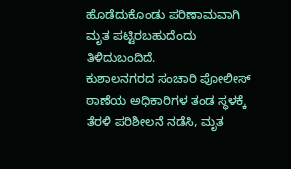ಹೊಡೆದುಕೊಂಡು ಪರಿಣಾಮವಾಗಿ ಮೃತ ಪಟ್ಟಿರಬಹುದೆಂದು ತಿಳಿದುಬಂದಿದೆ.
ಕುಶಾಲನಗರದ ಸಂಚಾರಿ ಪೋಲೀಸ್ ಠಾಣೆಯ ಅಧಿಕಾರಿಗಳ ತಂಡ ಸ್ಧಳಕ್ಕೆ ತೆರಳಿ ಪರಿಶೀಲನೆ ನಡೆಸಿ, ಮೃತ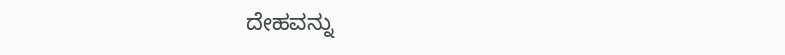ದೇಹವನ್ನು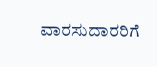ವಾರಸುದಾರರಿಗೆ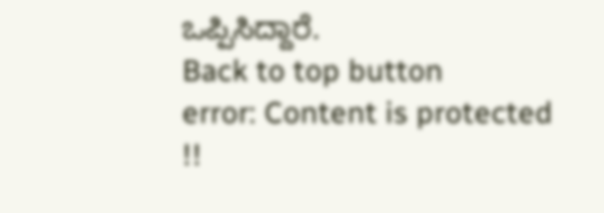ಒಪ್ಪಿಸಿದ್ದಾರೆ.
Back to top button
error: Content is protected !!